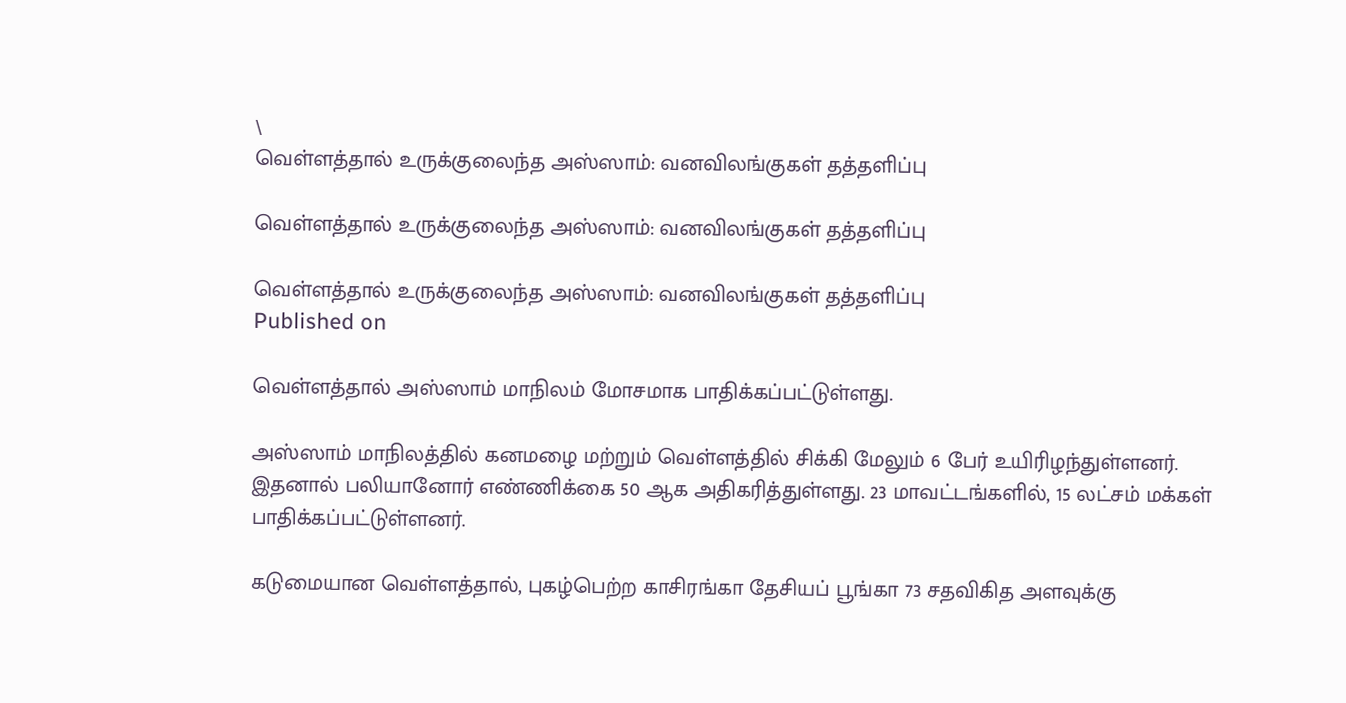\
வெள்ளத்தால் உருக்குலைந்த அஸ்ஸாம்: வனவிலங்குகள் தத்தளிப்பு

வெள்ளத்தால் உருக்குலைந்த அஸ்ஸாம்: வனவிலங்குகள் தத்தளிப்பு

வெள்ளத்தால் உருக்குலைந்த அஸ்ஸாம்: வனவிலங்குகள் தத்தளிப்பு
Published on

வெள்ளத்தால் அஸ்ஸாம் மாநிலம் மோசமாக பாதிக்கப்பட்டுள்ளது.

அஸ்ஸாம் மாநிலத்தில் கனமழை மற்றும் வெள்ளத்தில் சிக்கி மேலும் 6 பேர் உயிரிழந்துள்ளனர். இதனால் பலியானோர் எண்ணிக்கை 50 ஆக அதிகரித்துள்ளது. 23 மாவட்டங்களில், 15 லட்சம் மக்கள் பாதிக்கப்பட்டுள்ளனர்.

கடுமையான வெள்ளத்தால், புகழ்பெற்ற காசிரங்கா தேசியப் பூங்கா 73 சதவிகித அளவுக்கு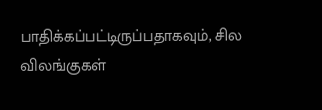பாதிக்கப்பட்டிருப்பதாகவும், சில விலங்குகள்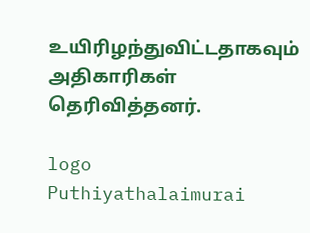உயிரிழந்துவிட்டதாகவும் அதிகாரிகள் தெரிவித்தனர்.

logo
Puthiyathalaimurai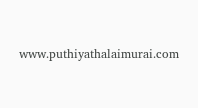www.puthiyathalaimurai.com